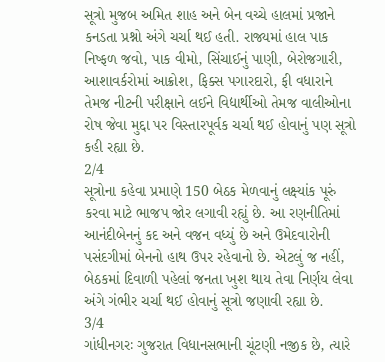સૂત્રો મુજબ અમિત શાહ અને બેન વચ્ચે હાલમાં પ્રજાને કનડતા પ્રશ્નો અંગે ચર્ચા થઈ હતી. રાજ્યમાં હાલ પાક નિષ્ફળ જવો, પાક વીમો, સિંચાઈનું પાણી, બેરોજગારી, આશાવર્કરોમાં આક્રોશ, ફિક્સ પગારદારો, ફી વધારાને તેમજ નીટની પરીક્ષાને લઈને વિદ્યાર્થીઓ તેમજ વાલીઓના રોષ જેવા મુદ્દા પર વિસ્તારપૂર્વક ચર્ચા થઈ હોવાનું પણ સૂત્રો કહી રહ્યા છે.
2/4
સૂત્રોના કહેવા પ્રમાણે 150 બેઠક મેળવાનું લક્ષ્યાંક પૂરું કરવા માટે ભાજપ જોર લગાવી રહ્યું છે. આ રણનીતિમાં આનંદીબેનનું કદ અને વજન વધ્યું છે અને ઉમેદવારોની પસંદગીમાં બેનનો હાથ ઉપર રહેવાનો છે. એટલું જ નહીં, બેઠકમાં દિવાળી પહેલાં જનતા ખુશ થાય તેવા નિર્ણય લેવા અંગે ગંભીર ચર્ચા થઈ હોવાનું સૂત્રો જણાવી રહ્યા છે.
3/4
ગાંધીનગરઃ ગુજરાત વિધાનસભાની ચૂંટણી નજીક છે, ત્યારે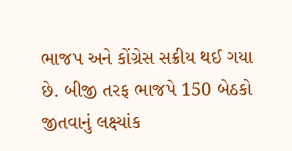ભાજપ અને કોંગ્રેસ સક્રીય થઈ ગયા છે. બીજી તરફ ભાજપે 150 બેઠકો જીતવાનું લક્ષ્યાંક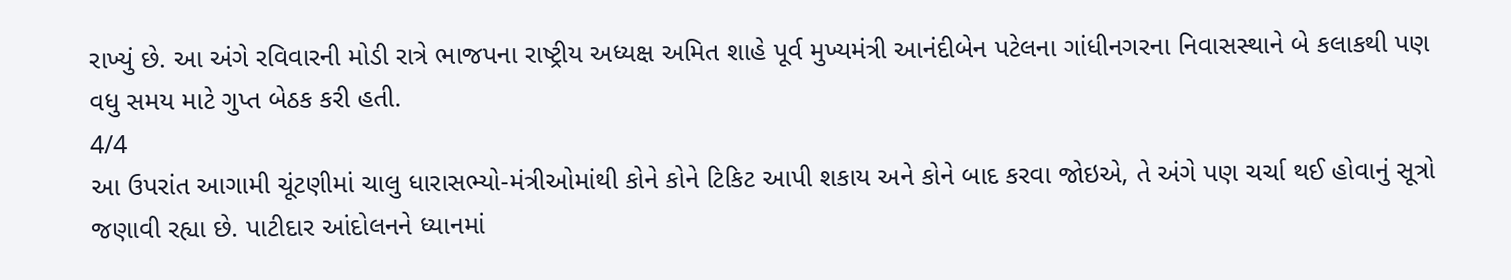રાખ્યું છે. આ અંગે રવિવારની મોડી રાત્રે ભાજપના રાષ્ટ્રીય અધ્યક્ષ અમિત શાહે પૂર્વ મુખ્યમંત્રી આનંદીબેન પટેલના ગાંધીનગરના નિવાસસ્થાને બે કલાકથી પણ વધુ સમય માટે ગુપ્ત બેઠક કરી હતી.
4/4
આ ઉપરાંત આગામી ચૂંટણીમાં ચાલુ ધારાસભ્યો-મંત્રીઓમાંથી કોને કોને ટિકિટ આપી શકાય અને કોને બાદ કરવા જોઇએ, તે અંગે પણ ચર્ચા થઈ હોવાનું સૂત્રો જણાવી રહ્યા છે. પાટીદાર આંદોલનને ધ્યાનમાં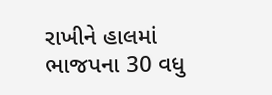રાખીને હાલમાં ભાજપના 30 વધુ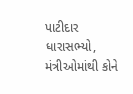પાટીદાર ધારાસભ્યો, મંત્રીઓમાંથી કોને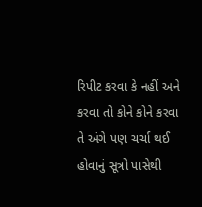રિપીટ કરવા કે નહીં અને કરવા તો કોને કોને કરવા તે અંગે પણ ચર્ચા થઈ હોવાનું સૂત્રો પાસેથી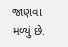જાણવા મળ્યું છે.